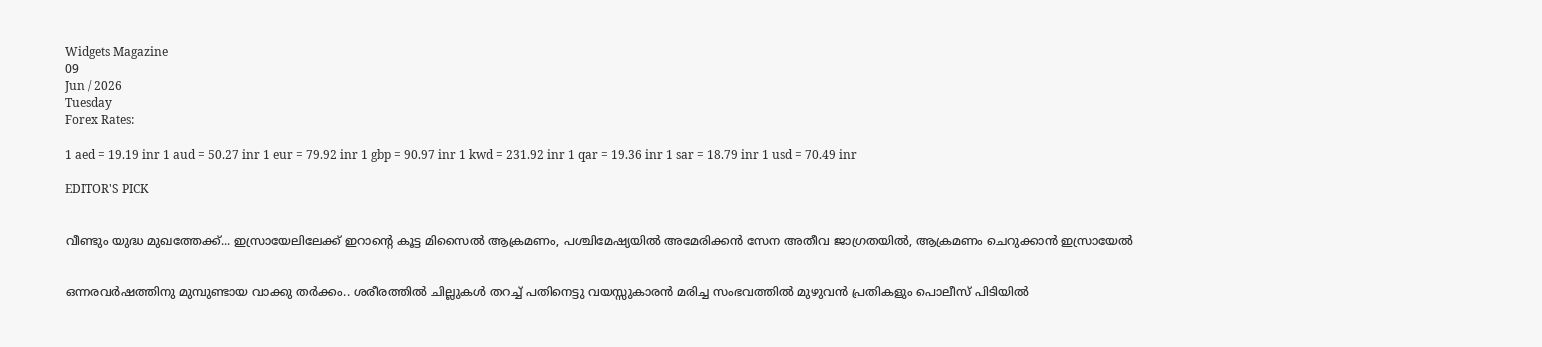Widgets Magazine
09
Jun / 2026
Tuesday
Forex Rates:

1 aed = 19.19 inr 1 aud = 50.27 inr 1 eur = 79.92 inr 1 gbp = 90.97 inr 1 kwd = 231.92 inr 1 qar = 19.36 inr 1 sar = 18.79 inr 1 usd = 70.49 inr

EDITOR'S PICK


വീണ്ടും യുദ്ധ മുഖത്തേക്ക്... ഇസ്രായേലിലേക്ക് ഇറാന്റെ കൂട്ട മിസൈൽ ആക്രമണം, പശ്ചിമേഷ്യയിൽ അമേരിക്കൻ സേന അതീവ ജാഗ്രതയിൽ, ആക്രമണം ചെറുക്കാൻ ഇസ്രായേൽ


ഒന്നരവർഷത്തിനു മുമ്പുണ്ടായ വാക്കു തർക്കം.. ശരീരത്തില്‍ ചില്ലുകള്‍ തറച്ച് പതിനെട്ടു വയസ്സുകാരന്‍ മരിച്ച സംഭവത്തിൽ മുഴുവന്‍ പ്രതികളും പൊലീസ് പിടിയിൽ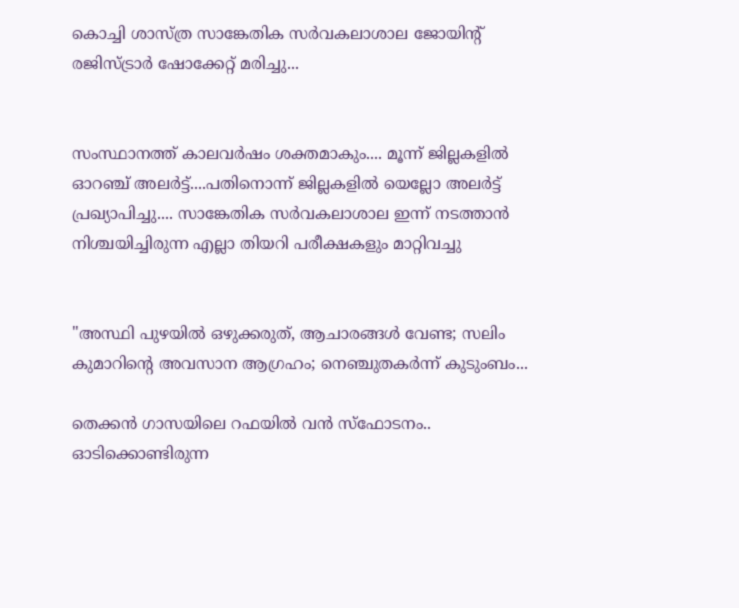കൊച്ചി ശാസ്ത്ര സാങ്കേതിക സർവകലാശാല ജോയിന്റ് രജിസ്ട്രാർ ഷോക്കേറ്റ് മരിച്ചു...


സംസ്ഥാനത്ത് കാലവർഷം ശക്തമാകും.... മൂന്ന് ജില്ലകളിൽ ഓറഞ്ച് അലർട്ട്....പതിനൊന്ന് ജില്ലകളിൽ യെല്ലോ അലർട്ട് പ്രഖ്യാപിച്ചു.... സാങ്കേതിക സർവകലാശാല ഇന്ന് നടത്താൻ നിശ്ചയിച്ചിരുന്ന എല്ലാ തിയറി പരീക്ഷകളും മാറ്റിവച്ചു


"അസ്ഥി പുഴയിൽ ഒഴുക്കരുത്, ആചാരങ്ങൾ വേണ്ട; സലിം കുമാറിന്റെ അവസാന ആഗ്രഹം; നെഞ്ചുതകർന്ന് കുടുംബം...

തെക്കൻ ഗാസയിലെ റഫയിൽ വൻ സ്ഫോടനം.. ഓടിക്കൊണ്ടിരുന്ന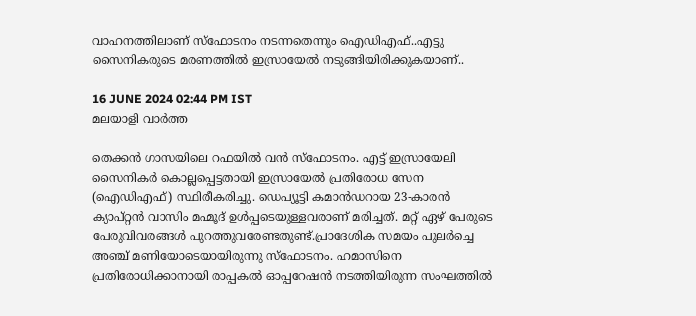വാഹനത്തിലാണ് സ്ഫോടനം നടന്നതെന്നും ഐഡിഎഫ്..എട്ടു സൈനികരുടെ മരണത്തിൽ ഇസ്രായേൽ നടുങ്ങിയിരിക്കുകയാണ്..

16 JUNE 2024 02:44 PM IST
മലയാളി വാര്‍ത്ത

തെക്കൻ ഗാസയിലെ റഫയിൽ വൻ സ്ഫോടനം. എട്ട് ഇസ്രായേലി സൈനികർ കൊല്ലപ്പെട്ടതായി ഇസ്രായേൽ പ്രതിരോധ സേന (ഐഡിഎഫ്) സ്ഥിരീകരിച്ചു. ഡെപ്യൂട്ടി കമാൻഡറായ 23-കാരൻ ക്യാപ്റ്റൻ വാസിം മഹ്മൂദ് ഉൾപ്പടെയുള്ളവരാണ് മരിച്ചത്. മറ്റ് ഏഴ് പേരുടെ പേരുവിവരങ്ങൾ പുറത്തുവരേണ്ടതുണ്ട്.പ്രാദേശിക സമയം പുലർ‌ച്ചെ അഞ്ച് മണിയോടെയായിരുന്നു സ്ഫോടനം. ഹമാസിനെ പ്രതിരോധിക്കാനായി രാപ്പകൽ ഓപ്പറേഷൻ നടത്തിയിരുന്ന സംഘത്തിൽ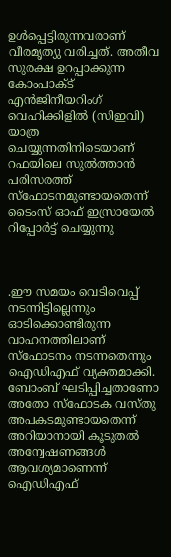ഉൾപ്പെട്ടിരുന്നവരാണ് വീര‍മൃത്യു വരിച്ചത്. അതീവ സുരക്ഷ ഉറപ്പാക്കുന്ന കോംപാക്ട് എൻ‍‍ജിനീയറിംഗ് വെഹിക്കിളിൽ (സിഇവി) യാത്ര ചെയ്യുന്നതിനിടെയാണ് റഫയിലെ സുൽത്താൻ പരിസരത്ത് സ്ഫോടനമുണ്ടായതെന്ന് ടൈംസ് ഓഫ് ഇസ്രായേൽ റിപ്പോർട്ട് ചെയ്യുന്നു



.ഈ സമയം വെടിവെപ്പ് നടന്നിട്ടില്ലെന്നും ഓടിക്കൊണ്ടിരുന്ന വാഹനത്തിലാണ് സ്ഫോടനം നടന്നതെന്നും ഐഡിഎഫ് വ്യക്തമാക്കി. ബോംബ് ഘടിപ്പിച്ചതാണോ അതോ സ്ഫോടക വസ്തു അപകടമുണ്ടായതെന്ന് അറിയാനായി കൂടുതൽ അന്വേഷണങ്ങൾ‌ ആവശ്യമാണെന്ന് ഐഡിഎഫ്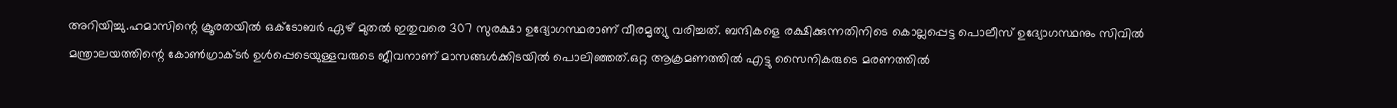അറിയിച്ചു.ഹമാസിന്റെ ക്രൂരതയിൽ ഒക്ടോബർ ഏഴ് മുതൽ ഇതുവരെ 307 സുരക്ഷാ ഉദ്യോഗസ്ഥരാണ് വീരമൃത്യു വരിച്ചത്. ബന്ദികളെ രക്ഷിക്കുന്നതിനിടെ കൊല്ലപ്പെട്ട പൊലീസ് ഉദ്യോഗസ്ഥനും സിവിൽ മന്ത്രാലയത്തിന്റെ കോൺഗ്രാക്ടർ ഉൾപ്പെടെയുള്ളവരുടെ ജീവനാണ് മാസങ്ങൾക്കിടയിൽ പൊലിഞ്ഞത്.ഒറ്റ ആക്രമണത്തിൽ എട്ടു സൈനികരുടെ മരണത്തിൽ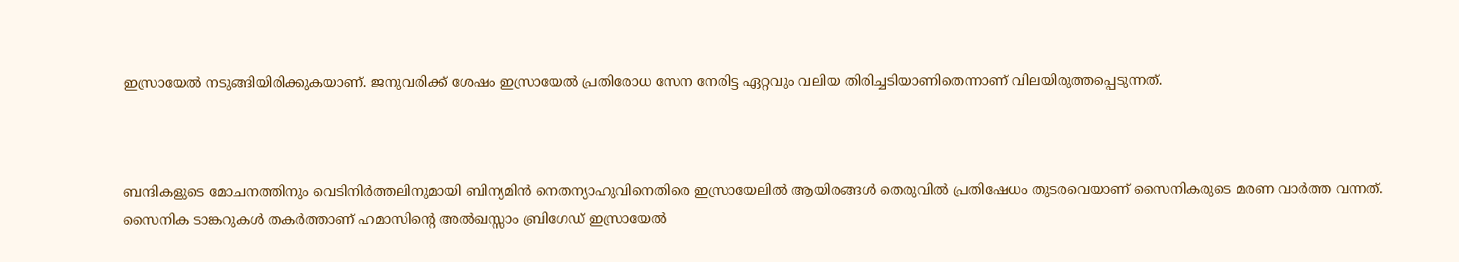ഇസ്രായേൽ നടുങ്ങിയിരിക്കുകയാണ്. ജനുവരിക്ക് ശേഷം ഇസ്രായേൽ പ്രതിരോധ സേന നേരിട്ട ഏറ്റവും വലിയ തിരിച്ചടിയാണിതെന്നാണ് വിലയിരുത്തപ്പെടുന്നത്.



ബന്ദികളുടെ മോചനത്തിനും വെടിനിർത്തലിനുമായി ബിന്യമിൻ നെതന്യാഹുവിനെതിരെ ഇസ്രായേലിൽ ആയിരങ്ങൾ തെരുവിൽ പ്രതിഷേധം തുടരവെയാണ് സൈനികരുടെ മരണ വാർത്ത വന്നത്. സൈനിക ടാങ്കറുകൾ തകർത്താണ് ഹമാസിന്‍റെ അൽഖസ്സാം ബ്രിഗേഡ് ഇസ്രായേൽ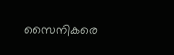സൈനികരെ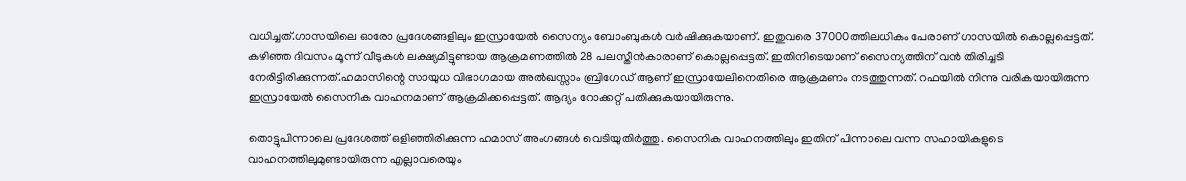വധിച്ചത്.ഗാസയിലെ ഓരോ പ്രദേശങ്ങളിലും ഇസ്രായേല്‍ സൈന്യം ബോംബുകള്‍ വര്‍ഷിക്കുകയാണ്. ഇതുവരെ 37000ത്തിലധികം പേരാണ് ഗാസയില്‍ കൊല്ലപ്പെട്ടത്. കഴിഞ്ഞ ദിവസം മൂന്ന് വീടുകള്‍ ലക്ഷ്യമിട്ടുണ്ടായ ആക്രമണത്തില്‍ 28 പലസ്തീന്‍കാരാണ് കൊല്ലപ്പെട്ടത്. ഇതിനിടെയാണ് സൈന്യത്തിന് വന്‍ തിരിച്ചടി നേരിട്ടിരിക്കുന്നത്.ഹമാസിന്റെ സായുധ വിഭാഗമായ അല്‍ഖസ്സാം ബ്രിഗേഡ് ആണ് ഇസ്രായേലിനെതിരെ ആക്രമണം നടത്തുന്നത്. റഫയില്‍ നിന്നു വരികയായിരുന്ന ഇസ്രായേല്‍ സൈനിക വാഹനമാണ് ആക്രമിക്കപ്പെട്ടത്. ആദ്യം റോക്കറ്റ് പതിക്കുകയായിരുന്നു.

തൊട്ടുപിന്നാലെ പ്രദേശത്ത് ഒളിഞ്ഞിരിക്കുന്ന ഹമാസ് അംഗങ്ങള്‍ വെടിയുതിര്‍ത്തു. സൈനിക വാഹനത്തിലും ഇതിന് പിന്നാലെ വന്ന സഹായികളുടെ വാഹനത്തിലുമുണ്ടായിരുന്ന എല്ലാവരെയും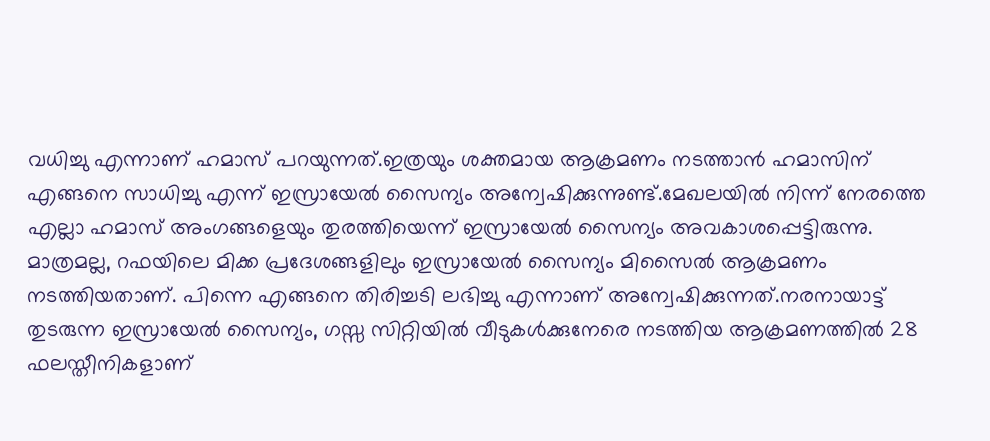വധിച്ചു എന്നാണ് ഹമാസ് പറയുന്നത്.ഇത്രയും ശക്തമായ ആക്രമണം നടത്താന്‍ ഹമാസിന് എങ്ങനെ സാധിച്ചു എന്ന് ഇസ്രായേല്‍ സൈന്യം അന്വേഷിക്കുന്നുണ്ട്.മേഖലയില്‍ നിന്ന് നേരത്തെ എല്ലാ ഹമാസ് അംഗങ്ങളെയും തുരത്തിയെന്ന് ഇസ്രായേല്‍ സൈന്യം അവകാശപ്പെട്ടിരുന്നു. മാത്രമല്ല, റഫയിലെ മിക്ക പ്രദേശങ്ങളിലും ഇസ്രായേല്‍ സൈന്യം മിസൈല്‍ ആക്രമണം നടത്തിയതാണ്. പിന്നെ എങ്ങനെ തിരിച്ചടി ലഭിച്ചു എന്നാണ് അന്വേഷിക്കുന്നത്.നരനായാട്ട് തുടരുന്ന ഇസ്രായേൽ സൈന്യം, ഗസ്സ സിറ്റിയിൽ വീടുകൾക്കുനേരെ നടത്തിയ ആക്രമണത്തിൽ 28 ഫലസ്തീനികളാണ്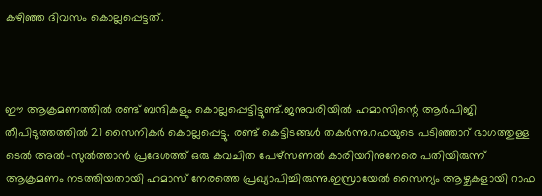കഴിഞ്ഞ ദിവസം കൊല്ലപ്പെട്ടത്.



ഈ ആക്രമണത്തിൽ രണ്ട് ബന്ദികളും കൊല്ലപ്പെട്ടിട്ടുണ്ട്.ജനുവരിയിൽ ഹമാസിന്റെ ആർപിജി തീപിടുത്തത്തിൽ 21 സൈനികർ കൊല്ലപ്പെട്ടു. രണ്ട് കെട്ടിടങ്ങൾ തകർന്നു.റഫയുടെ പടിഞ്ഞാറ് ഭാഗത്തുള്ള ടെൽ അൽ-സുൽത്താൻ പ്രദേശത്ത് ഒരു കവചിത പേഴ്‌സണൽ കാരിയറിനുനേരെ പതിയിരുന്ന് ആക്രമണം നടത്തിയതായി ഹമാസ് നേരത്തെ പ്രഖ്യാപിച്ചിരുന്നു.ഇസ്രായേൽ സൈന്യം ആഴ്ചകളായി റാഫ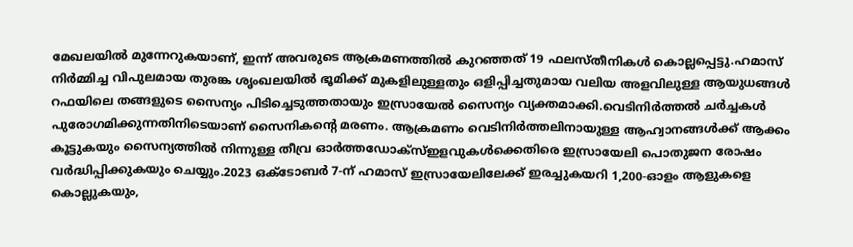മേഖലയിൽ മുന്നേറുകയാണ്, ഇന്ന് അവരുടെ ആക്രമണത്തിൽ കുറഞ്ഞത് 19 ഫലസ്തീനികൾ കൊല്ലപ്പെട്ടു.ഹമാസ് നിർമ്മിച്ച വിപുലമായ തുരങ്ക ശൃംഖലയിൽ ഭൂമിക്ക് മുകളിലുള്ളതും ഒളിപ്പിച്ചതുമായ വലിയ അളവിലുള്ള ആയുധങ്ങൾ റഫയിലെ തങ്ങളുടെ സൈന്യം പിടിച്ചെടുത്തതായും ഇസ്രായേൽ സൈന്യം വ്യക്തമാക്കി.വെടിനിർത്തൽ ചർച്ചകൾ പുരോഗമിക്കുന്നതിനിടെയാണ് സൈനികൻ്റെ മരണം. ആക്രമണം വെടിനിർത്തലിനായുള്ള ആഹ്വാനങ്ങൾക്ക് ആക്കം കൂട്ടുകയും സൈന്യത്തിൽ നിന്നുള്ള തീവ്ര ഓർത്തഡോക്സ്ഇളവുകൾക്കെതിരെ ഇസ്രായേലി പൊതുജന രോഷം വർദ്ധിപ്പിക്കുകയും ചെയ്യും.2023 ഒക്‌ടോബർ 7-ന് ഹമാസ് ഇസ്രായേലിലേക്ക് ഇരച്ചുകയറി 1,200-ഓളം ആളുകളെ കൊല്ലുകയും,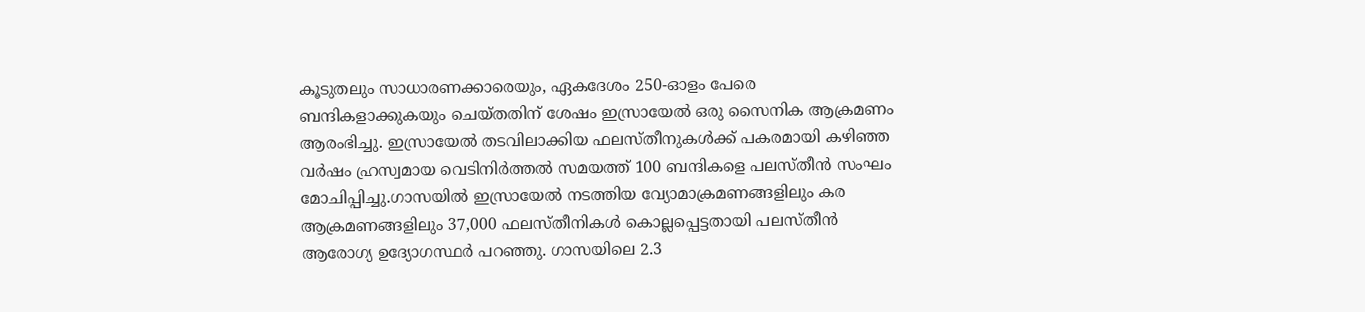കൂടുതലും സാധാരണക്കാരെയും, ഏകദേശം 250-ഓളം പേരെ ബന്ദികളാക്കുകയും ചെയ്തതിന് ശേഷം ഇസ്രായേൽ ഒരു സൈനിക ആക്രമണം ആരംഭിച്ചു. ഇസ്രായേൽ തടവിലാക്കിയ ഫലസ്തീനുകൾക്ക് പകരമായി കഴിഞ്ഞ വർഷം ഹ്രസ്വമായ വെടിനിർത്തൽ സമയത്ത് 100 ബന്ദികളെ പലസ്തീൻ സംഘം മോചിപ്പിച്ചു.ഗാസയിൽ ഇസ്രായേൽ നടത്തിയ വ്യോമാക്രമണങ്ങളിലും കര ആക്രമണങ്ങളിലും 37,000 ഫലസ്തീനികൾ കൊല്ലപ്പെട്ടതായി പലസ്തീൻ ആരോഗ്യ ഉദ്യോഗസ്ഥർ പറഞ്ഞു. ഗാസയിലെ 2.3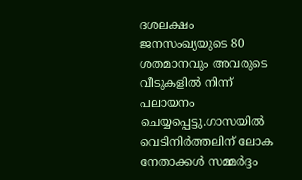ദശലക്ഷം ജനസംഖ്യയുടെ 80 ശതമാനവും അവരുടെ വീടുകളിൽ നിന്ന് പലായനം ചെയ്യപ്പെട്ടു.ഗാസയിൽ വെടിനിർത്തലിന് ലോക നേതാക്കൾ സമ്മർദ്ദം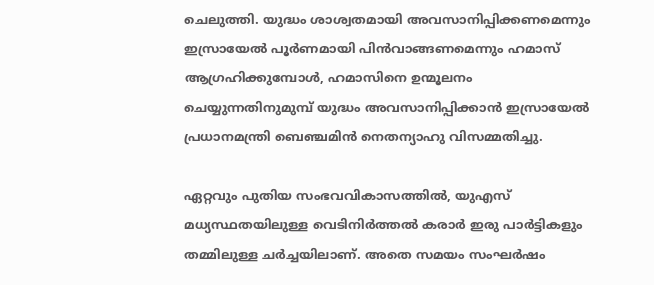ചെലുത്തി. യുദ്ധം ശാശ്വതമായി അവസാനിപ്പിക്കണമെന്നും ഇസ്രായേൽ പൂർണമായി പിൻവാങ്ങണമെന്നും ഹമാസ് ആഗ്രഹിക്കുമ്പോൾ, ഹമാസിനെ ഉന്മൂലനം ചെയ്യുന്നതിനുമുമ്പ് യുദ്ധം അവസാനിപ്പിക്കാൻ ഇസ്രായേൽ പ്രധാനമന്ത്രി ബെഞ്ചമിൻ നെതന്യാഹു വിസമ്മതിച്ചു.

ഏറ്റവും പുതിയ സംഭവവികാസത്തിൽ, യുഎസ് മധ്യസ്ഥതയിലുള്ള വെടിനിർത്തൽ കരാർ ഇരു പാർട്ടികളും തമ്മിലുള്ള ചർച്ചയിലാണ്. അതെ സമയം സംഘർഷം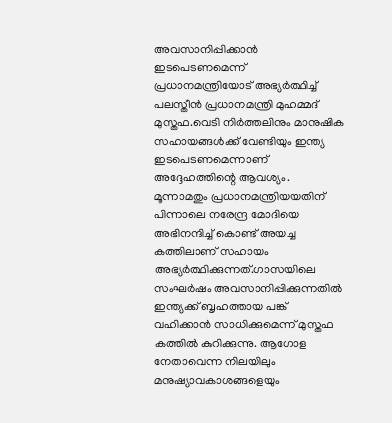അവസാനിപ്പിക്കാൻ ഇടപെടണമെന്ന് പ്രധാനമന്ത്രിയോട് അഭ്യർത്ഥിച്ച് പലസ്തീൻ പ്രധാനമന്ത്രി മുഹമ്മദ് മുസ്തഫ.വെടി നിർത്തലിനും മാനുഷിക സഹായങ്ങൾക്ക് വേണ്ടിയും ഇന്ത്യ ഇടപെടണമെന്നാണ് അദ്ദേഹത്തിന്റെ ആവശ്യം. മൂന്നാമതും പ്രധാനമന്ത്രിയയതിന് പിന്നാലെ നരേന്ദ്ര മോദിയെ അഭിനന്ദിച്ച് കൊണ്ട് അയച്ച കത്തിലാണ് സഹായം അഭ്യർത്ഥിക്കുന്നത്.ഗാസയിലെ സംഘർഷം അവസാനിപ്പിക്കുന്നതിൽ ഇന്ത്യക്ക് ബൃഹത്തായ പങ്ക് വഹിക്കാൻ സാധിക്കുമെന്ന് മുസ്തഫ കത്തിൽ കുറിക്കുന്നു. ആഗോള നേതാവെന്ന നിലയിലും മനുഷ്യാവകാശങ്ങളെയും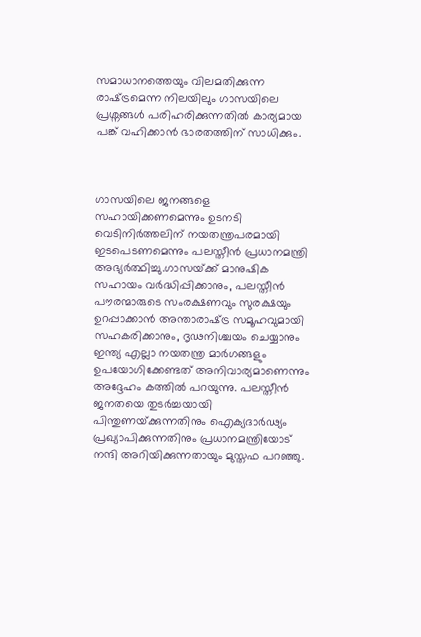സമാധാനത്തെയും വിലമതിക്കുന്ന രാഷ്‌ട്രമെന്ന നിലയിലും ഗാസയിലെ പ്രശ്നങ്ങൾ പരിഹരിക്കുന്നതിൽ കാര്യമായ പങ്ക് വഹിക്കാൻ ഭാരതത്തിന് സാധിക്കും.



ഗാസയിലെ ജനങ്ങളെ സഹായിക്കണമെന്നും ഉടനടി വെടിനിർത്തലിന് നയതന്ത്രപരമായി ഇടപെടണമെന്നും പലസ്തീൻ പ്രധാനമന്ത്രി അഭ്യർത്ഥിച്ചു.ഗാസയ്‌ക്ക് മാനുഷിക സഹായം വർദ്ധിപ്പിക്കാനും, പലസ്തീൻ പൗരന്മാരുടെ സംരക്ഷണവും സുരക്ഷയും ഉറപ്പാക്കാൻ അന്താരാഷ്‌ട്ര സമൂഹവുമായി സഹകരിക്കാനും, ദൃഢനിശ്ചയം ചെയ്യാനും ഇന്ത്യ എല്ലാ നയതന്ത്ര മാർഗങ്ങളും ഉപയോഗിക്കേണ്ടത് അനിവാര്യമാണെന്നും അദ്ദേഹം കത്തിൽ പറയുന്നു. പലസ്തീൻ ജനതയെ തുടർച്ചയായി പിന്തുണയ്‌ക്കുന്നതിനും ഐക്യദാർഢ്യം പ്രഖ്യാപിക്കുന്നതിനും പ്രധാനമന്ത്രിയോട് നന്ദി അറിയിക്കുന്നതായും മുസ്തഫ പറഞ്ഞു.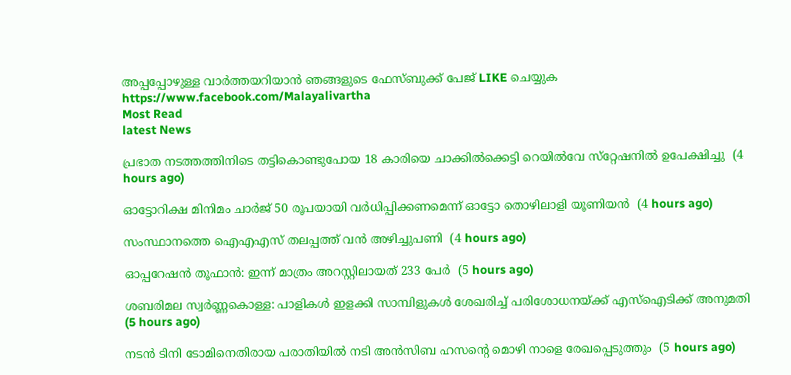അപ്പപ്പോഴുള്ള വാര്‍ത്തയറിയാന്‍ ഞങ്ങളുടെ ഫേസ്‌ബുക്ക്‌ പേജ് LIKE ചെയ്യുക
https://www.facebook.com/Malayalivartha
Most Read
latest News

പ്രഭാത നടത്തത്തിനിടെ തട്ടികൊണ്ടുപോയ 18 കാരിയെ ചാക്കില്‍ക്കെട്ടി റെയില്‍വേ സ്‌റ്റേഷനില്‍ ഉപേക്ഷിച്ചു  (4 hours ago)

ഓട്ടോറിക്ഷ മിനിമം ചാര്‍ജ് 50 രൂപയായി വര്‍ധിപ്പിക്കണമെന്ന് ഓട്ടോ തൊഴിലാളി യൂണിയന്‍  (4 hours ago)

സംസ്ഥാനത്തെ ഐഎഎസ് തലപ്പത്ത് വന്‍ അഴിച്ചുപണി  (4 hours ago)

ഓപ്പറേഷന്‍ തൂഫാന്‍: ഇന്ന് മാത്രം അറസ്റ്റിലായത് 233 പേര്‍  (5 hours ago)

ശബരിമല സ്വര്‍ണ്ണകൊള്ള: പാളികള്‍ ഇളക്കി സാമ്പിളുകള്‍ ശേഖരിച്ച് പരിശോധനയ്ക്ക് എസ്‌ഐടിക്ക് അനുമതി  (5 hours ago)

നടന്‍ ടിനി ടോമിനെതിരായ പരാതിയില്‍ നടി അന്‍സിബ ഹസന്റെ മൊഴി നാളെ രേഖപ്പെടുത്തും  (5 hours ago)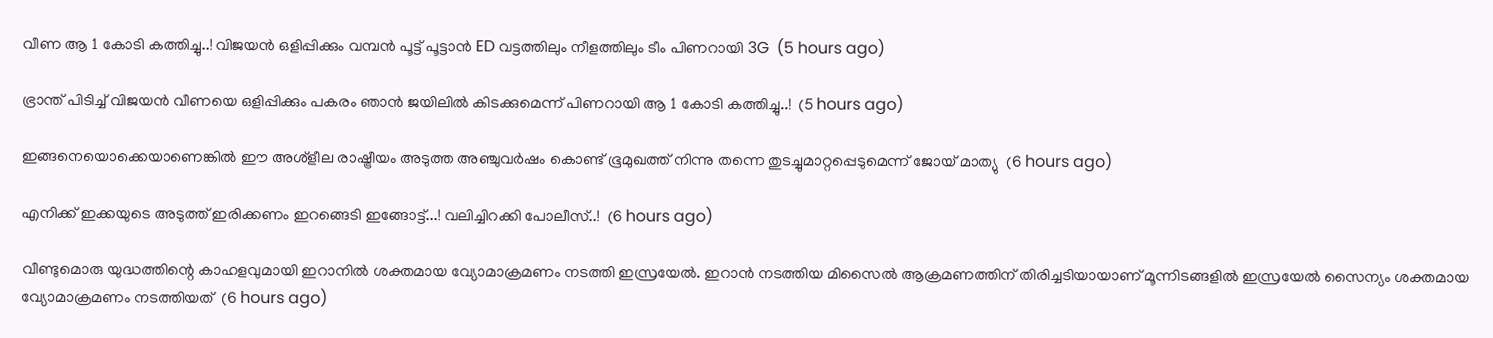വീണ ആ 1 കോടി കത്തിച്ചു..! വിജയൻ ഒളിപ്പിക്കും വമ്പൻ പൂട്ട് പൂട്ടാൻ ED വട്ടത്തിലും നീളത്തിലും ടീം പിണറായി 3G  (5 hours ago)

ഭ്രാന്ത് പിടിച്ച് വിജയൻ വീണയെ ഒളിപ്പിക്കും പകരം ഞാൻ ജയിലിൽ കിടക്കുമെന്ന് പിണറായി ആ 1 കോടി കത്തിച്ചു..!  (5 hours ago)

ഇങ്ങനെയൊക്കെയാണെങ്കില്‍ ഈ അശ്‌ളീല രാഷ്ട്രീയം അടുത്ത അഞ്ചുവര്‍ഷം കൊണ്ട് ഭൂമുഖത്ത് നിന്നു തന്നെ തുടച്ചുമാറ്റപ്പെടുമെന്ന് ജോയ് മാത്യു  (6 hours ago)

എനിക്ക് ഇക്കയുടെ അടുത്ത് ഇരിക്കണം ഇറങ്ങെടി ഇങ്ങോട്ട്...! വലിച്ചിറക്കി പോലീസ്..!  (6 hours ago)

വീണ്ടുമൊരു യുദ്ധത്തിന്റെ കാഹളവുമായി ഇറാനിൽ ശക്തമായ വ്യോമാക്രമണം നടത്തി ഇസ്രയേൽ. ഇറാൻ നടത്തിയ മിസൈൽ ആക്രമണത്തിന് തിരിച്ചടിയായാണ്‌ മൂന്നിടങ്ങളിൽ ഇസ്രയേൽ സൈന്യം ശക്തമായ വ്യോമാക്രമണം നടത്തിയത്  (6 hours ago)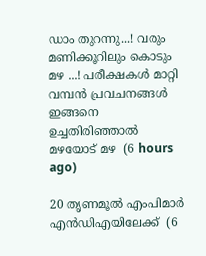ഡാം തുറന്നു...! വരും മണിക്കൂറിലും കൊടും മഴ ...! പരീക്ഷകൾ മാറ്റി വമ്പൻ പ്രവചനങ്ങൾ ഇങ്ങനെ ഉച്ചതിരിഞ്ഞാൽ മഴയോട് മഴ  (6 hours ago)

20 തൃണമൂല്‍ എംപിമാര്‍ എന്‍ഡിഎയിലേക്ക്  (6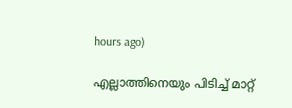hours ago)

എല്ലാത്തിനെയും പിടിച്ച് മാറ്റ്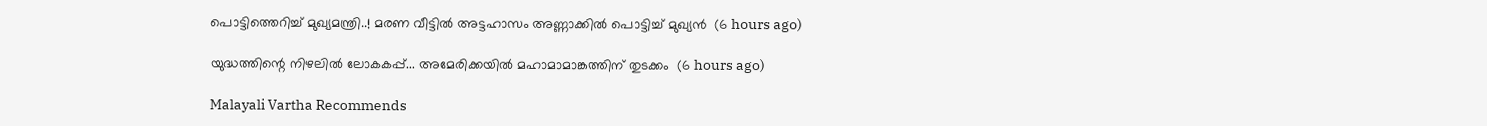പൊട്ടിത്തെറിച്ച് മുഖ്യമന്ത്രി..! മരണ വീട്ടിൽ അട്ടഹാസം അണ്ണാക്കിൽ പൊട്ടിച്ച് മുഖ്യൻ  (6 hours ago)

യുദ്ധത്തിന്റെ നിഴലിൽ ലോകകപ്പ്... അമേരിക്കയിൽ മഹാമാമാങ്കത്തിന് തുടക്കം  (6 hours ago)

Malayali Vartha Recommends